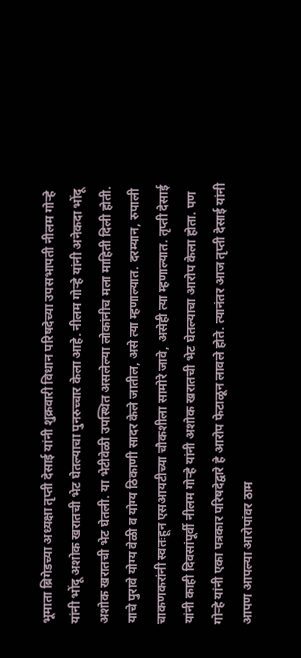भूमाता ब्रिगेडच्या अध्यक्षा तृप्ती देसाई यांनी शुक्रवारी विधान परिषदेच्या उपसभापती नीलम गोऱ्हे यांनी भोंदू अशोक खरातची भेट घेतल्याचा पुनरुच्चार केला आहे. नीलम गोऱ्हे यांनी अनेकदा भोंदू अशोक खरातची भेट घेतली. या भेटीवेळी उपस्थित असलेल्या लोकांनीच मला माहिती दिली होती. याचे पुरावे योग्य वेळी व योग्य ठिकाणी सादर केले जातील, असे त्या म्हणाल्यात. दरम्यान, रुपाली चाकणकरांनी स्वतःहून एसआयटीच्या चौकशीला सामोरे जावे, असेही त्या म्हणाल्यात. तृप्ती देसाई यांनी काही दिवसांपूर्वी नीलम गोऱ्हे यांनी अशोक खरातची भेट घेतल्याचा आरोप केला होता. पण गोऱ्हे यांनी एका पत्रकार परिषदेद्वारे हे आरोप फेटाळून लावले होते. त्यानंतर आज तृप्ती देसाई यांनी आपण आपल्या आरोपांवर ठाम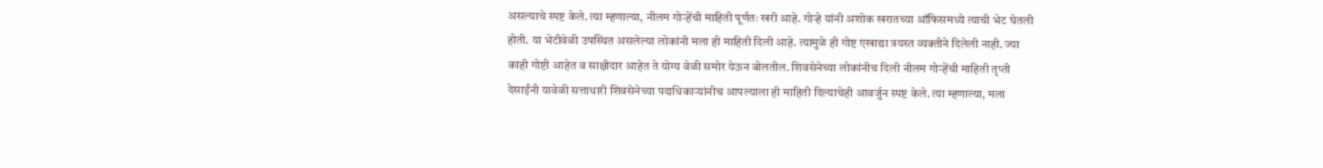असल्याचे स्पष्ट केले. त्या म्हणाल्या, नीलम गोऱ्हेंची माहिती पूर्णतः खरी आहे. गोऱ्हे यांनी अशोक खरातच्या ऑफिसमध्ये त्याची भेट घेतली होती. या भेटीवेळी उपस्थित असलेल्या लोकांनी मला ही माहिती दिली आहे. त्यामुळे ही गोष्ट एखाद्या त्रयस्त व्यक्तीने दिलेली नाही. ज्या काही गोष्टी आहेत व साक्षीदार आहेत ते योग्य वेळी समोर येऊन बोलतील. शिवसेनेच्या लोकांनीच दिली नीलम गोऱ्हेंची माहिती तृप्ती देसाईंनी यावेळी सत्ताधारी शिवसेनेच्या पदाधिकाऱ्यांनीच आपल्याला ही माहिती दिल्याचेही आवर्जुन स्पष्ट केले. त्या म्हणाल्या, मला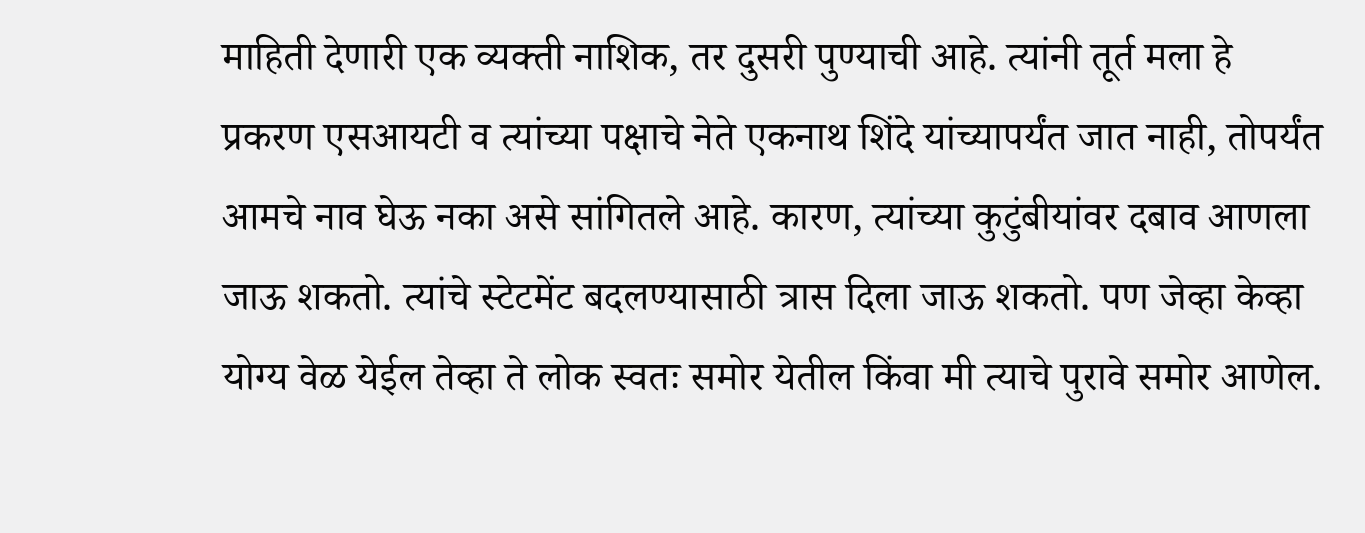माहिती देणारी एक व्यक्ती नाशिक, तर दुसरी पुण्याची आहे. त्यांनी तूर्त मला हे प्रकरण एसआयटी व त्यांच्या पक्षाचे नेते एकनाथ शिंदे यांच्यापर्यंत जात नाही, तोपर्यंत आमचे नाव घेऊ नका असे सांगितले आहे. कारण, त्यांच्या कुटुंबीयांवर दबाव आणला जाऊ शकतो. त्यांचे स्टेटमेंट बदलण्यासाठी त्रास दिला जाऊ शकतो. पण जेव्हा केव्हा योग्य वेळ येईल तेव्हा ते लोक स्वतः समोर येतील किंवा मी त्याचे पुरावे समोर आणेल.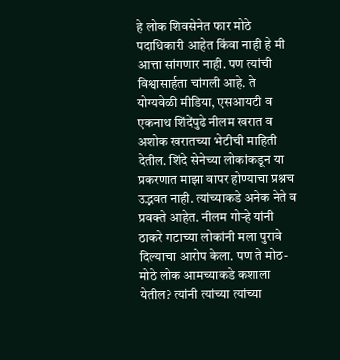हे लोक शिवसेनेत फार मोठे पदाधिकारी आहेत किंवा नाही हे मी आत्ता सांगणार नाही. पण त्यांची विश्वासार्हता चांगली आहे. ते योग्यवेळी मीडिया, एसआयटी व एकनाथ शिंदेंपुढे नीलम खरात व अशोक खरातच्या भेटीची माहिती देतील. शिंदे सेनेच्या लोकांकडून या प्रकरणात माझा वापर होण्याचा प्रश्नच उद्भवत नाही. त्यांच्याकडे अनेक नेते व प्रवक्ते आहेत. नीलम गोऱ्हे यांनी ठाकरे गटाच्या लोकांनी मला पुरावे दिल्याचा आरोप केला. पण ते मोठ-मोठे लोक आमच्याकडे कशाला येतील? त्यांनी त्यांच्या त्यांच्या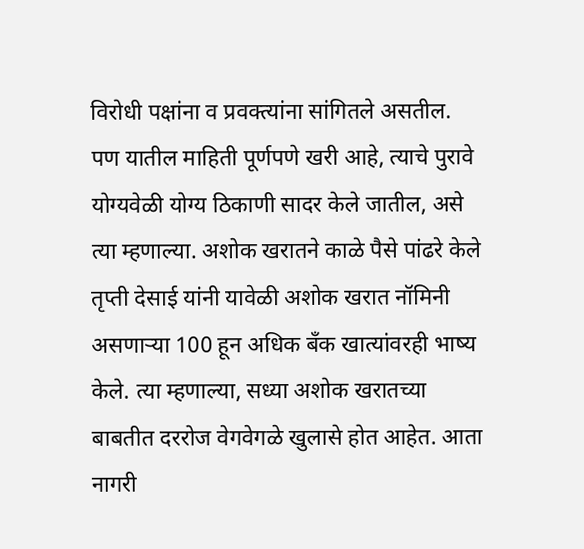विरोधी पक्षांना व प्रवक्त्यांना सांगितले असतील. पण यातील माहिती पूर्णपणे खरी आहे, त्याचे पुरावे योग्यवेळी योग्य ठिकाणी सादर केले जातील, असे त्या म्हणाल्या. अशोक खरातने काळे पैसे पांढरे केले तृप्ती देसाई यांनी यावेळी अशोक खरात नॉमिनी असणाऱ्या 100 हून अधिक बँक खात्यांवरही भाष्य केले. त्या म्हणाल्या, सध्या अशोक खरातच्या बाबतीत दररोज वेगवेगळे खुलासे होत आहेत. आता नागरी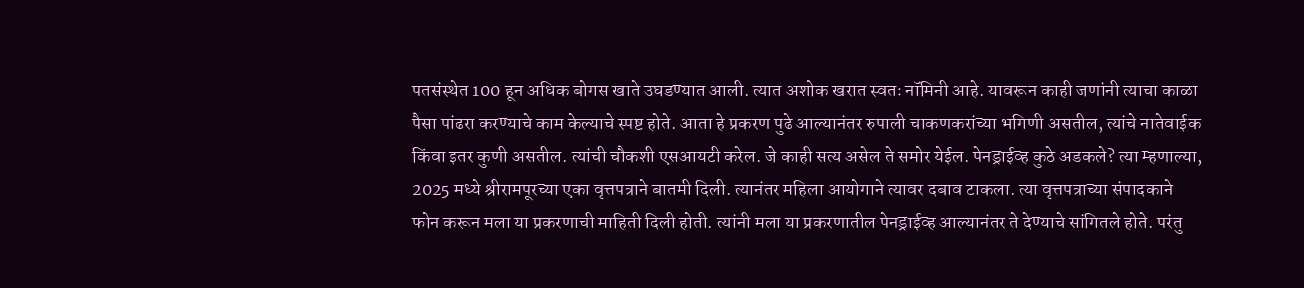पतसंस्थेत 100 हून अधिक बोगस खाते उघडण्यात आली. त्यात अशोक खरात स्वतः नॉमिनी आहे. यावरून काही जणांनी त्याचा काळा पैसा पांढरा करण्याचे काम केल्याचे स्पष्ट होते. आता हे प्रकरण पुढे आल्यानंतर रुपाली चाकणकरांच्या भगिणी असतील, त्यांचे नातेवाईक किंवा इतर कुणी असतील. त्यांची चौकशी एसआयटी करेल. जे काही सत्य असेल ते समोर येईल. पेनड्राईव्ह कुठे अडकले? त्या म्हणाल्या, 2025 मध्ये श्रीरामपूरच्या एका वृत्तपत्राने बातमी दिली. त्यानंतर महिला आयोगाने त्यावर दबाव टाकला. त्या वृत्तपत्राच्या संपादकाने फोन करून मला या प्रकरणाची माहिती दिली होती. त्यांनी मला या प्रकरणातील पेनड्राईव्ह आल्यानंतर ते देण्याचे सांगितले होते. परंतु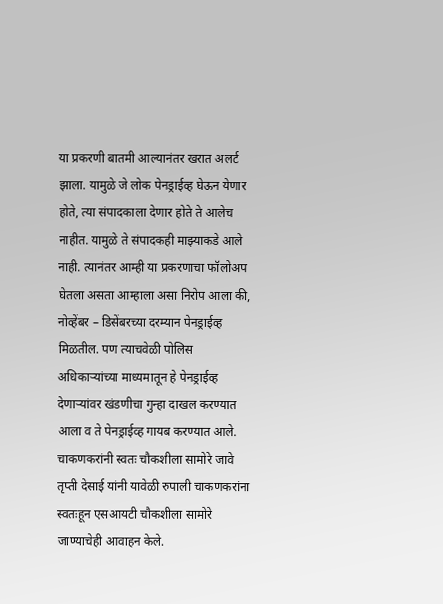या प्रकरणी बातमी आल्यानंतर खरात अलर्ट झाला. यामुळे जे लोक पेनड्राईव्ह घेऊन येणार होते, त्या संपादकाला देणार होते ते आलेच नाहीत. यामुळे ते संपादकही माझ्याकडे आले नाही. त्यानंतर आम्ही या प्रकरणाचा फॉलोअप घेतला असता आम्हाला असा निरोप आला की, नोव्हेंबर – डिसेंबरच्या दरम्यान पेनड्राईव्ह मिळतील. पण त्याचवेळी पोलिस अधिकाऱ्यांच्या माध्यमातून हे पेनड्राईव्ह देणाऱ्यांवर खंडणीचा गुन्हा दाखल करण्यात आला व ते पेनड्राईव्ह गायब करण्यात आले. चाकणकरांनी स्वतः चौकशीला सामोरे जावे तृप्ती देसाई यांनी यावेळी रुपाली चाकणकरांना स्वतःहून एसआयटी चौकशीला सामोरे जाण्याचेही आवाहन केले.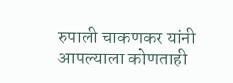रुपाली चाकणकर यांनी आपल्याला कोणताही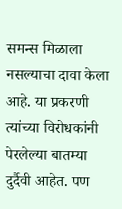समन्स मिळाला नसल्याचा दावा केला आहे. या प्रकरणी त्यांच्या विरोधकांनी पेरलेल्या बातम्या दुर्दैवी आहेत. पण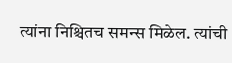त्यांना निश्चितच समन्स मिळेल. त्यांची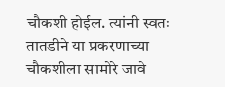चौकशी होईल. त्यांनी स्वतः तातडीने या प्रकरणाच्या चौकशीला सामोरे जावे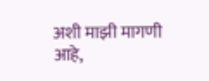अशी माझी मागणी आहे,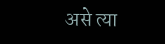असे त्या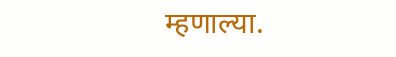म्हणाल्या.